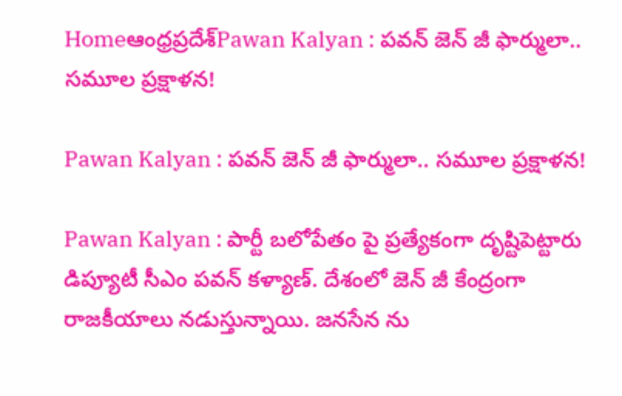Homeఆంధ్రప్రదేశ్‌Pawan Kalyan : పవన్ జెన్ జీ ఫార్ములా.. సమూల ప్రక్షాళన!

Pawan Kalyan : పవన్ జెన్ జీ ఫార్ములా.. సమూల ప్రక్షాళన!

Pawan Kalyan : పార్టీ బలోపేతం పై ప్రత్యేకంగా దృష్టిపెట్టారు డిప్యూటీ సీఎం పవన్ కళ్యాణ్. దేశంలో జెన్ జీ కేంద్రంగా రాజకీయాలు నడుస్తున్నాయి. జనసేన ను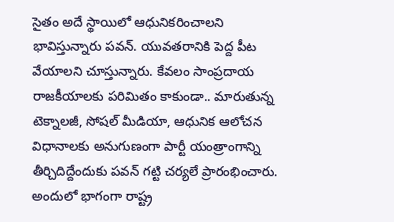సైతం అదే స్థాయిలో ఆధునికరించాలని భావిస్తున్నారు పవన్. యువతరానికి పెద్ద పీట వేయాలని చూస్తున్నారు. కేవలం సాంప్రదాయ రాజకీయాలకు పరిమితం కాకుండా.. మారుతున్న టెక్నాలజీ, సోషల్ మీడియా, ఆధునిక ఆలోచన విధానాలకు అనుగుణంగా పార్టీ యంత్రాంగాన్ని తీర్చిదిద్దేందుకు పవన్ గట్టి చర్యలే ప్రారంభించారు. అందులో భాగంగా రాష్ట్ర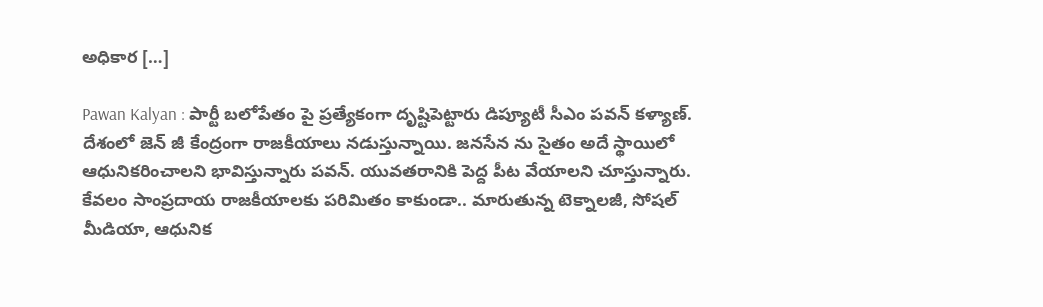అధికార […]

Pawan Kalyan : పార్టీ బలోపేతం పై ప్రత్యేకంగా దృష్టిపెట్టారు డిప్యూటీ సీఎం పవన్ కళ్యాణ్. దేశంలో జెన్ జీ కేంద్రంగా రాజకీయాలు నడుస్తున్నాయి. జనసేన ను సైతం అదే స్థాయిలో ఆధునికరించాలని భావిస్తున్నారు పవన్. యువతరానికి పెద్ద పీట వేయాలని చూస్తున్నారు. కేవలం సాంప్రదాయ రాజకీయాలకు పరిమితం కాకుండా.. మారుతున్న టెక్నాలజీ, సోషల్ మీడియా, ఆధునిక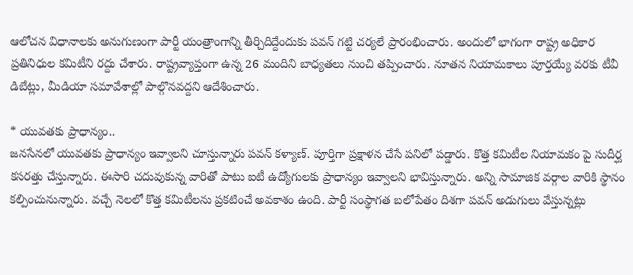ఆలోచన విధానాలకు అనుగుణంగా పార్టీ యంత్రాంగాన్ని తీర్చిదిద్దేందుకు పవన్ గట్టి చర్యలే ప్రారంభించారు. అందులో భాగంగా రాష్ట్ర అధికార ప్రతినిధుల కమిటీని రద్దు చేశారు. రాష్ట్రవ్యాప్తంగా ఉన్న 26 మందిని బాధ్యతలు నుంచి తప్పించారు. నూతన నియామకాలు పూర్తయ్యే వరకు టీవీ డిబేట్లు, మీడియా సమావేశాల్లో పాల్గొనవద్దని ఆదేశించారు.

* యువతకు ప్రాధాన్యం..
జనసేనలో యువతకు ప్రాధాన్యం ఇవ్వాలని చూస్తున్నారు పవన్ కళ్యాణ్. పూర్తిగా ప్రక్షాళన చేసే పనిలో పడ్డారు. కొత్త కమిటీల నియామకం పై సుదీర్ఘ కసరత్తు చేస్తున్నారు. ఈసారి చదువుకున్న వారితో పాటు ఐటీ ఉద్యోగులకు ప్రాధాన్యం ఇవ్వాలని భావిస్తున్నారు. అన్ని సామాజిక వర్గాల వారికి స్థానం కల్పించునున్నారు. వచ్చే నెలలో కొత్త కమిటీలను ప్రకటించే అవకాశం ఉంది. పార్టీ సంస్థాగత బలోపేతం దిశగా పవన్ అడుగులు వేస్తున్నట్లు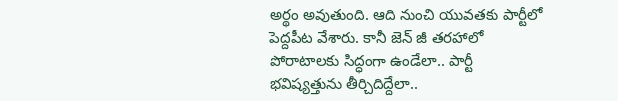అర్థం అవుతుంది. ఆది నుంచి యువతకు పార్టీలో పెద్దపీట వేశారు. కానీ జెన్ జీ తరహాలో పోరాటాలకు సిద్ధంగా ఉండేలా.. పార్టీ భవిష్యత్తును తీర్చిదిద్దేలా..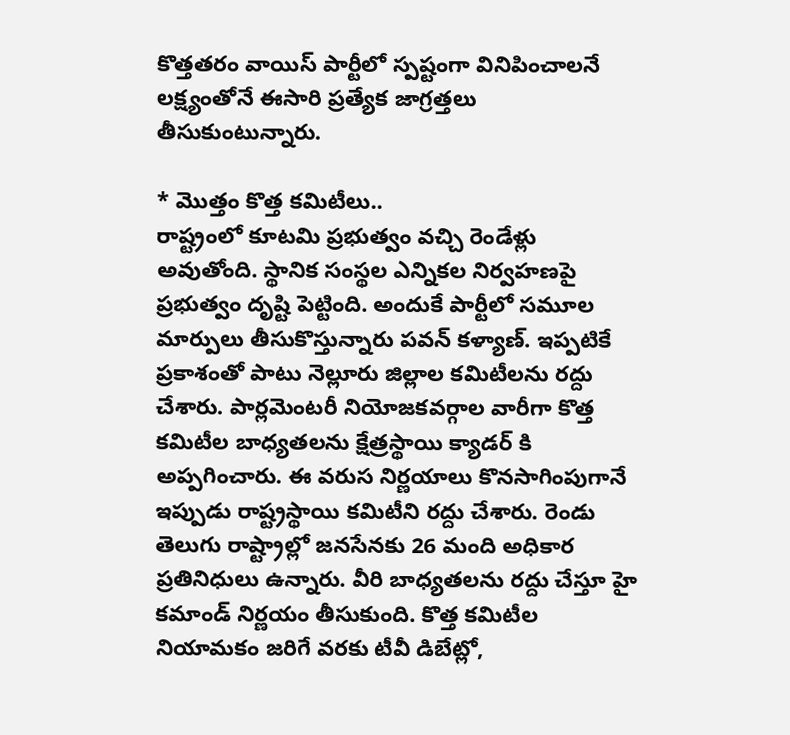కొత్తతరం వాయిస్ పార్టీలో స్పష్టంగా వినిపించాలనే లక్ష్యంతోనే ఈసారి ప్రత్యేక జాగ్రత్తలు తీసుకుంటున్నారు.

* మొత్తం కొత్త కమిటీలు..
రాష్ట్రంలో కూటమి ప్రభుత్వం వచ్చి రెండేళ్లు అవుతోంది. స్థానిక సంస్థల ఎన్నికల నిర్వహణపై ప్రభుత్వం దృష్టి పెట్టింది. అందుకే పార్టీలో సమూల మార్పులు తీసుకొస్తున్నారు పవన్ కళ్యాణ్. ఇప్పటికే ప్రకాశంతో పాటు నెల్లూరు జిల్లాల కమిటీలను రద్దు చేశారు. పార్లమెంటరీ నియోజకవర్గాల వారీగా కొత్త కమిటీల బాధ్యతలను క్షేత్రస్థాయి క్యాడర్ కి అప్పగించారు. ఈ వరుస నిర్ణయాలు కొనసాగింపుగానే ఇప్పుడు రాష్ట్రస్థాయి కమిటీని రద్దు చేశారు. రెండు తెలుగు రాష్ట్రాల్లో జనసేనకు 26 మంది అధికార ప్రతినిధులు ఉన్నారు. వీరి బాధ్యతలను రద్దు చేస్తూ హై కమాండ్ నిర్ణయం తీసుకుంది. కొత్త కమిటీల నియామకం జరిగే వరకు టీవీ డిబేట్లో,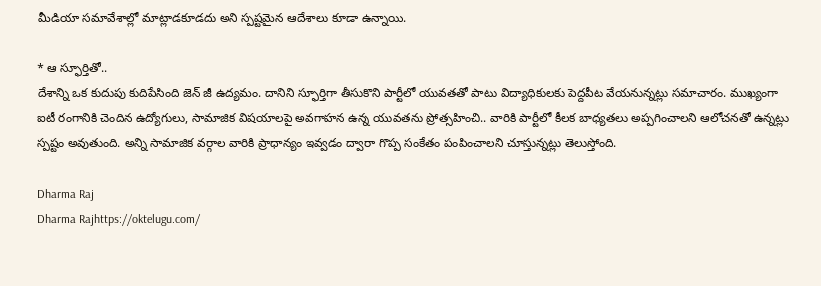మీడియా సమావేశాల్లో మాట్లాడకూడదు అని స్పష్టమైన ఆదేశాలు కూడా ఉన్నాయి.

* ఆ స్ఫూర్తితో..
దేశాన్ని ఒక కుదుపు కుదిపేసింది జెన్ జీ ఉద్యమం. దానిని స్ఫూర్తిగా తీసుకొని పార్టీలో యువతతో పాటు విద్యాధికులకు పెద్దపీట వేయనున్నట్లు సమాచారం. ముఖ్యంగా ఐటీ రంగానికి చెందిన ఉద్యోగులు, సామాజిక విషయాలపై అవగాహన ఉన్న యువతను ప్రోత్సహించి.. వారికి పార్టీలో కీలక బాధ్యతలు అప్పగించాలని ఆలోచనతో ఉన్నట్లు స్పష్టం అవుతుంది. అన్ని సామాజిక వర్గాల వారికి ప్రాధాన్యం ఇవ్వడం ద్వారా గొప్ప సంకేతం పంపించాలని చూస్తున్నట్లు తెలుస్తోంది.

Dharma Raj
Dharma Rajhttps://oktelugu.com/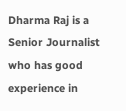Dharma Raj is a Senior Journalist who has good experience in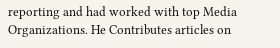reporting and had worked with top Media Organizations. He Contributes articles on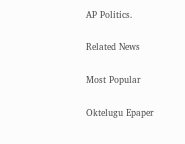AP Politics.

Related News

Most Popular

Oktelugu Epaper